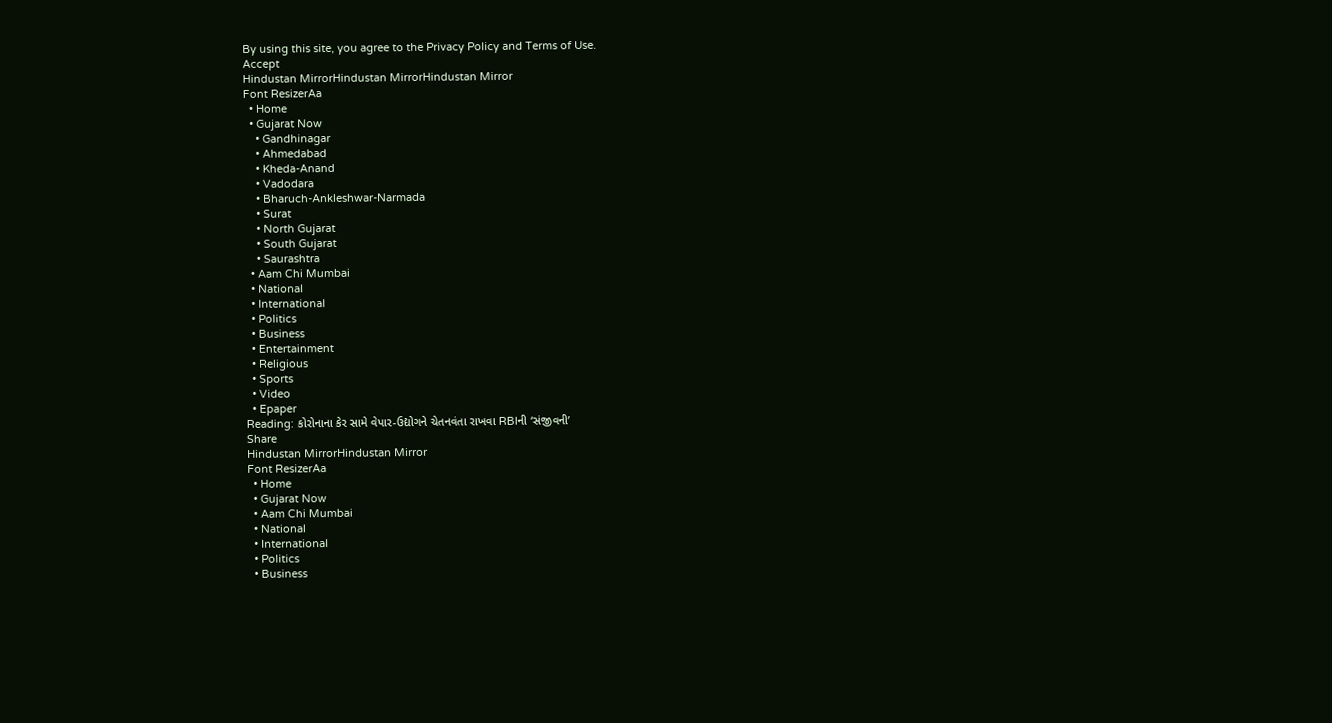By using this site, you agree to the Privacy Policy and Terms of Use.
Accept
Hindustan MirrorHindustan MirrorHindustan Mirror
Font ResizerAa
  • Home
  • Gujarat Now
    • Gandhinagar
    • Ahmedabad
    • Kheda-Anand
    • Vadodara
    • Bharuch-Ankleshwar-Narmada
    • Surat
    • North Gujarat
    • South Gujarat
    • Saurashtra
  • Aam Chi Mumbai
  • National
  • International
  • Politics
  • Business
  • Entertainment
  • Religious
  • Sports
  • Video
  • Epaper
Reading: કોરોનાના કેર સામે વેપાર-ઉદ્યોગને ચેતનવંતા રાખવા RBIની ‘સંજીવની’
Share
Hindustan MirrorHindustan Mirror
Font ResizerAa
  • Home
  • Gujarat Now
  • Aam Chi Mumbai
  • National
  • International
  • Politics
  • Business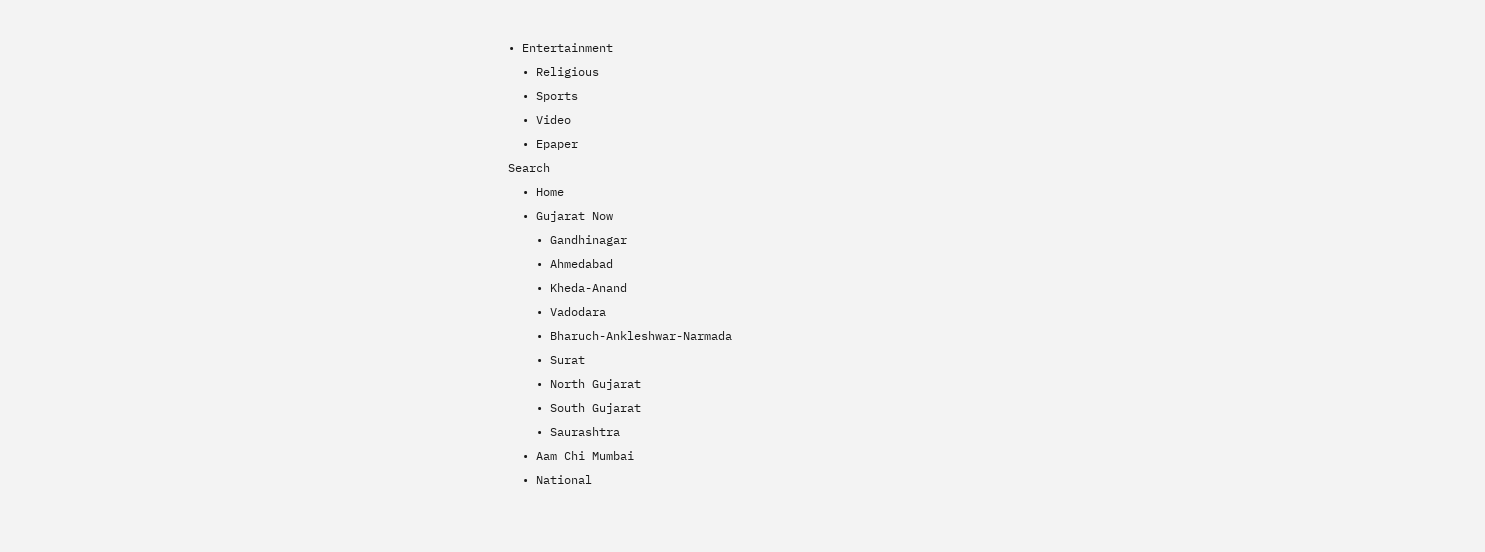• Entertainment
  • Religious
  • Sports
  • Video
  • Epaper
Search
  • Home
  • Gujarat Now
    • Gandhinagar
    • Ahmedabad
    • Kheda-Anand
    • Vadodara
    • Bharuch-Ankleshwar-Narmada
    • Surat
    • North Gujarat
    • South Gujarat
    • Saurashtra
  • Aam Chi Mumbai
  • National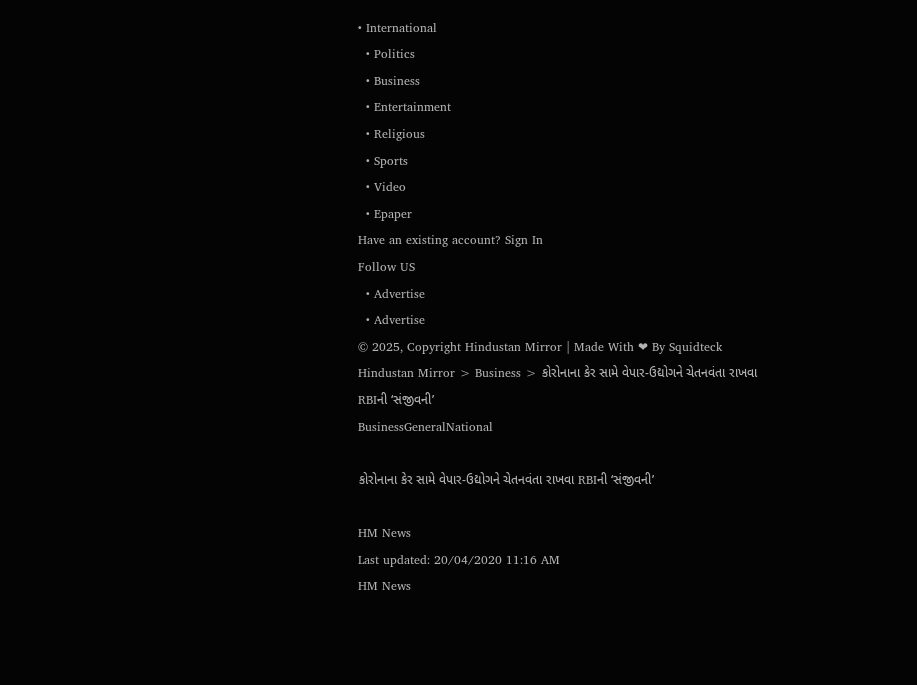• International
  • Politics
  • Business
  • Entertainment
  • Religious
  • Sports
  • Video
  • Epaper
Have an existing account? Sign In
Follow US
  • Advertise
  • Advertise
© 2025, Copyright Hindustan Mirror | Made With ❤ By Squidteck
Hindustan Mirror > Business > કોરોનાના કેર સામે વેપાર-ઉદ્યોગને ચેતનવંતા રાખવા RBIની ‘સંજીવની’
BusinessGeneralNational

કોરોનાના કેર સામે વેપાર-ઉદ્યોગને ચેતનવંતા રાખવા RBIની ‘સંજીવની’

HM News
Last updated: 20/04/2020 11:16 AM
HM News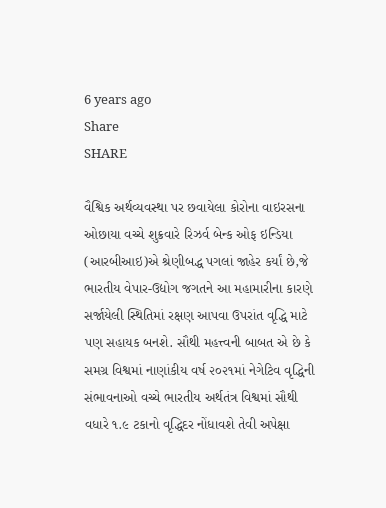6 years ago
Share
SHARE

વૈશ્વિક અર્થવ્યવસ્થા પર છવાયેલા કોરોના વાઇરસના ઓછાયા વચ્ચે શુક્રવારે રિઝર્વ બેન્ક ઓફ ઇન્ડિયા (આરબીઆઇ)એ શ્રેણીબદ્ધ પગલાં જાહેર કર્યાં છે,જે ભારતીય વેપાર-ઉદ્યોગ જગતને આ મહામારીના કારણે સર્જાયેલી સ્થિતિમાં રક્ષણ આપવા ઉપરાંત વૃદ્ધિ માટે પણ સહાયક બનશે. સૌથી મહત્ત્વની બાબત એ છે કે સમગ્ર વિશ્વમાં નાણાંકીય વર્ષ ૨૦૨૧માં નેગેટિવ વૃદ્ધિની સંભાવનાઓ વચ્ચે ભારતીય અર્થતંત્ર વિશ્વમાં સૌથી વધારે ૧.૯ ટકાનો વૃદ્ધિદર નોંધાવશે તેવી અપેક્ષા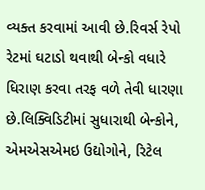વ્યક્ત કરવામાં આવી છે.રિવર્સ રેપો રેટમાં ઘટાડો થવાથી બેન્કો વધારે ધિરાણ કરવા તરફ વળે તેવી ધારણા છે.લિક્વિડિટીમાં સુધારાથી બેન્કોને, એમએસએમઇ ઉદ્યોગોને, રિટેલ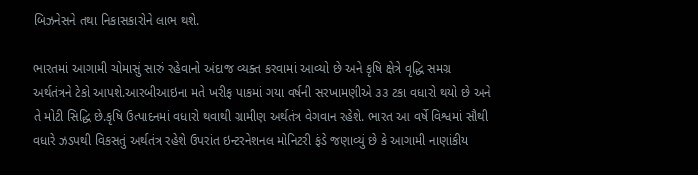બિઝનેસને તથા નિકાસકારોને લાભ થશે.

ભારતમાં આગામી ચોમાસું સારું રહેવાનો અંદાજ વ્યક્ત કરવામાં આવ્યો છે અને કૃષિ ક્ષેત્રે વૃદ્ધિ સમગ્ર અર્થતંત્રને ટેકો આપશે.આરબીઆઇના મતે ખરીફ પાકમાં ગયા વર્ષની સરખામણીએ ૩૩ ટકા વધારો થયો છે અને તે મોટી સિદ્ધિ છે.કૃષિ ઉત્પાદનમાં વધારો થવાથી ગ્રામીણ અર્થતંત્ર વેગવાન રહેશે. ભારત આ વર્ષે વિશ્વમાં સૌથી વધારે ઝડપથી વિકસતું અર્થતંત્ર રહેશે ઉપરાંત ઇન્ટરનેશનલ મોનિટરી ફંડે જણાવ્યું છે કે આગામી નાણાંકીય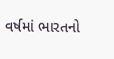વર્ષમાં ભારતનો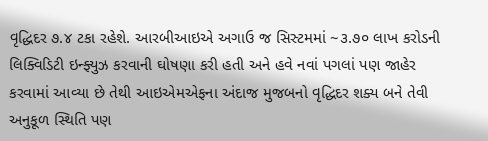વૃદ્ધિદર ૭.૪ ટકા રહેશે. આરબીઆઇએ અગાઉ જ સિસ્ટમમાં ~૩.૭૦ લાખ કરોડની લિક્વિડિટી ઇન્ફ્યુઝ કરવાની ઘોષણા કરી હતી અને હવે નવાં પગલાં પણ જાહેર કરવામાં આવ્યા છે તેથી આઇએમએફના અંદાજ મુજબનો વૃદ્ધિદર શક્ય બને તેવી અનુકૂળ સ્થિતિ પણ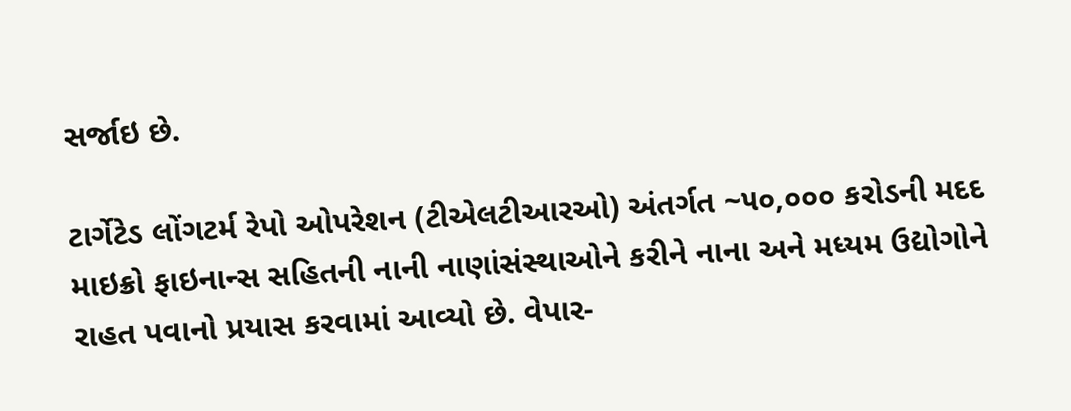સર્જાઇ છે.

ટાર્ગેટેડ લોંગટર્મ રેપો ઓપરેશન (ટીએલટીઆરઓ) અંતર્ગત ~૫૦,૦૦૦ કરોડની મદદ માઇક્રો ફાઇનાન્સ સહિતની નાની નાણાંસંસ્થાઓને કરીને નાના અને મધ્યમ ઉદ્યોગોને રાહત પવાનો પ્રયાસ કરવામાં આવ્યો છે. વેપાર-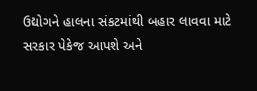ઉદ્યોગને હાલના સંકટમાંથી બહાર લાવવા માટે સરકાર પેકેજ આપશે અને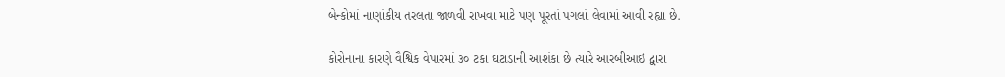બેન્કોમાં નાણાંકીય તરલતા જાળવી રાખવા માટે પણ પૂરતાં પગલાં લેવામાં આવી રહ્યા છે.

કોરોનાના કારણે વૈશ્વિક વેપારમાં ૩૦ ટકા ઘટાડાની આશંકા છે ત્યારે આરબીઆઇ દ્વારા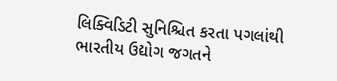લિક્વિડિટી સુનિશ્ચિત કરતા પગલાંથી ભારતીય ઉદ્યોગ જગતને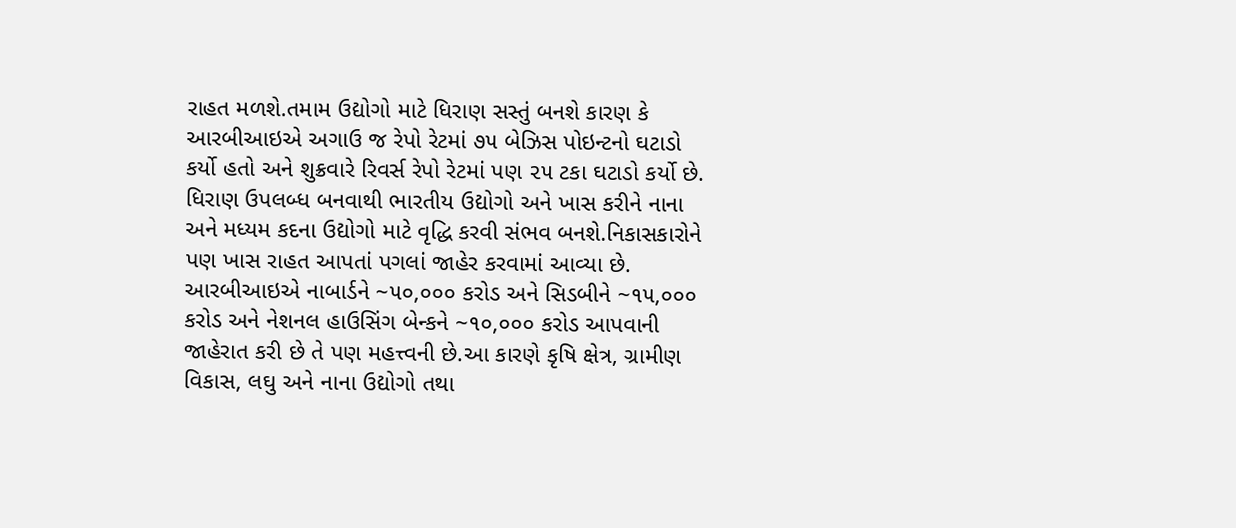રાહત મળશે.તમામ ઉદ્યોગો માટે ધિરાણ સસ્તું બનશે કારણ કે આરબીઆઇએ અગાઉ જ રેપો રેટમાં ૭૫ બેઝિસ પોઇન્ટનો ઘટાડો કર્યો હતો અને શુક્રવારે રિવર્સ રેપો રેટમાં પણ ૨૫ ટકા ઘટાડો કર્યો છે. ધિરાણ ઉપલબ્ધ બનવાથી ભારતીય ઉદ્યોગો અને ખાસ કરીને નાના અને મધ્યમ કદના ઉદ્યોગો માટે વૃદ્ધિ કરવી સંભવ બનશે.નિકાસકારોને પણ ખાસ રાહત આપતાં પગલાં જાહેર કરવામાં આવ્યા છે.
આરબીઆઇએ નાબાર્ડને ~૫૦,૦૦૦ કરોડ અને સિડબીને ~૧૫,૦૦૦ કરોડ અને નેશનલ હાઉસિંગ બેન્કને ~૧૦,૦૦૦ કરોડ આપવાની જાહેરાત કરી છે તે પણ મહત્ત્વની છે.આ કારણે કૃષિ ક્ષેત્ર, ગ્રામીણ વિકાસ, લઘુ અને નાના ઉદ્યોગો તથા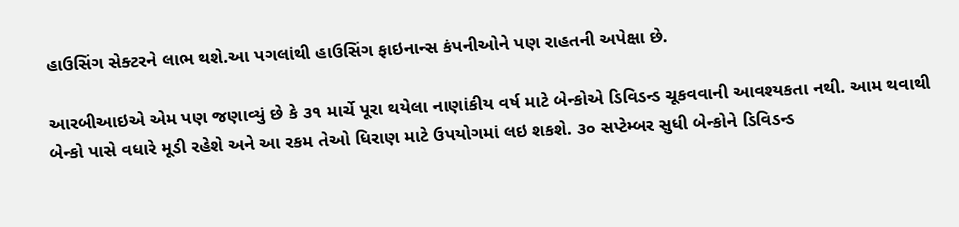હાઉસિંગ સેક્ટરને લાભ થશે.આ પગલાંથી હાઉસિંગ ફાઇનાન્સ કંપનીઓને પણ રાહતની અપેક્ષા છે.

આરબીઆઇએ એમ પણ જણાવ્યું છે કે ૩૧ માર્ચે પૂરા થયેલા નાણાંકીય વર્ષ માટે બેન્કોએ ડિવિડન્ડ ચૂકવવાની આવશ્યકતા નથી. આમ થવાથી બેન્કો પાસે વધારે મૂડી રહેશે અને આ રકમ તેઓ ધિરાણ માટે ઉપયોગમાં લઇ શકશે. ૩૦ સપ્ટેમ્બર સુધી બેન્કોને ડિવિડન્ડ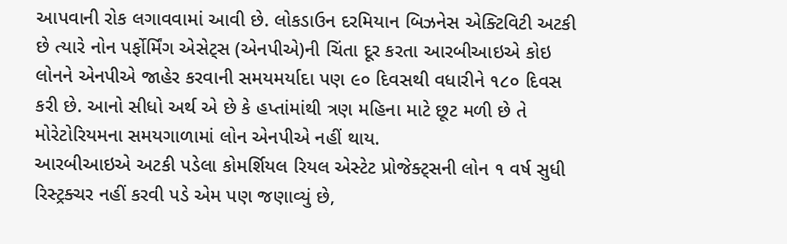આપવાની રોક લગાવવામાં આવી છે. લોકડાઉન દરમિયાન બિઝનેસ એક્ટિવિટી અટકી છે ત્યારે નોન પર્ફોર્મિંગ એસેટ્સ (એનપીએ)ની ચિંતા દૂર કરતા આરબીઆઇએ કોઇ લોનને એનપીએ જાહેર કરવાની સમયમર્યાદા પણ ૯૦ દિવસથી વધારીને ૧૮૦ દિવસ કરી છે. આનો સીધો અર્થ એ છે કે હપ્તાંમાંથી ત્રણ મહિના માટે છૂટ મળી છે તે મોરેટોરિયમના સમયગાળામાં લોન એનપીએ નહીં થાય.
આરબીઆઇએ અટકી પડેલા કોમર્શિયલ રિયલ એસ્ટેટ પ્રોજેક્ટ્સની લોન ૧ વર્ષ સુધી રિસ્ટ્રક્ચર નહીં કરવી પડે એમ પણ જણાવ્યું છે,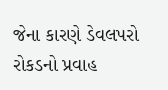જેના કારણે ડેવલપરો રોકડનો પ્રવાહ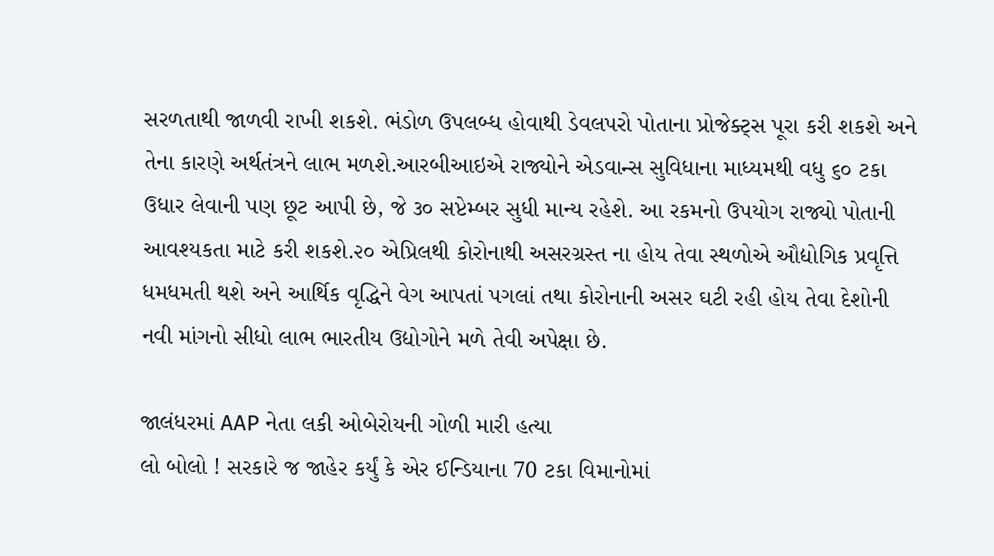સરળતાથી જાળવી રાખી શકશે. ભંડોળ ઉપલબ્ધ હોવાથી ડેવલપરો પોતાના પ્રોજેક્ટ્સ પૂરા કરી શકશે અને તેના કારણે અર્થતંત્રને લાભ મળશે.આરબીઆઇએ રાજ્યોને એડવાન્સ સુવિધાના માધ્યમથી વધુ ૬૦ ટકા ઉધાર લેવાની પણ છૂટ આપી છે, જે ૩૦ સપ્ટેમ્બર સુધી માન્ય રહેશે. આ રકમનો ઉપયોગ રાજ્યો પોતાની આવશ્યકતા માટે કરી શકશે.૨૦ એપ્રિલથી કોરોનાથી અસરગ્રસ્ત ના હોય તેવા સ્થળોએ ઔદ્યોગિક પ્રવૃત્તિ ધમધમતી થશે અને આર્થિક વૃદ્ધિને વેગ આપતાં પગલાં તથા કોરોનાની અસર ઘટી રહી હોય તેવા દેશોની નવી માંગનો સીધો લાભ ભારતીય ઉદ્યોગોને મળે તેવી અપેક્ષા છે.

જાલંધરમાં AAP નેતા લકી ઓબેરોયની ગોળી મારી હત્યા
લો બોલો ! સરકારે જ જાહેર કર્યું કે એર ઈન્ડિયાના 70 ટકા વિમાનોમાં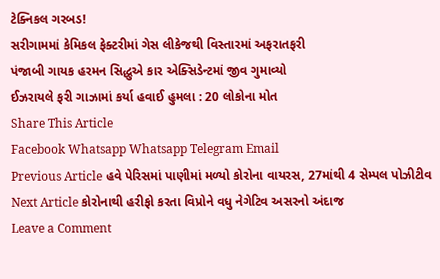ટેક્નિકલ ગરબડ!
સરીગામમાં કેમિકલ ફેક્ટરીમાં ગેસ લીકેજથી વિસ્તારમાં અફરાતફરી
પંજાબી ગાયક હરમન સિદ્ધુએ કાર એક્સિડેન્ટમાં જીવ ગુમાવ્યો
ઈઝરાયલે ફરી ગાઝામાં કર્યા હવાઈ હુમલા : 20 લોકોના મોત
Share This Article
Facebook Whatsapp Whatsapp Telegram Email
Previous Article હવે પેરિસમાં પાણીમાં મળ્યો કોરોના વાયરસ, 27માંથી 4 સેમ્પલ પોઝીટીવ
Next Article કોરોનાથી હરીફો કરતા વિપ્રોને વધુ નેગેટિવ અસરનો અંદાજ
Leave a Comment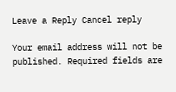Leave a Reply Cancel reply

Your email address will not be published. Required fields are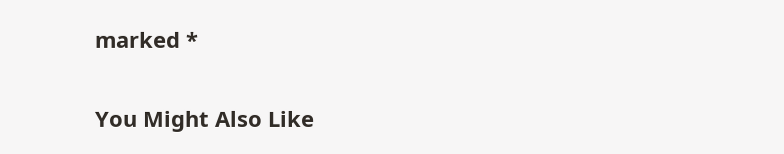marked *

You Might Also Like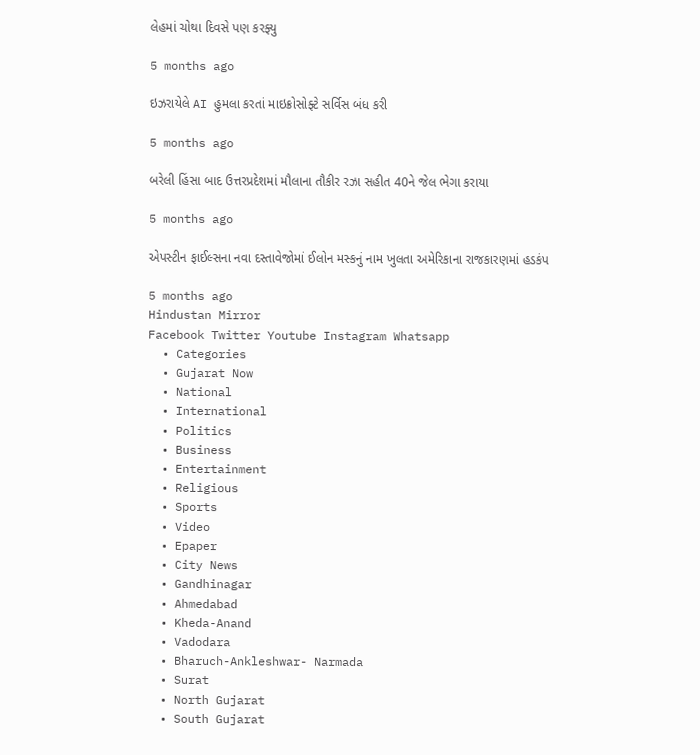લેહમાં ચોથા દિવસે પણ કરફ્યુ

5 months ago

ઇઝરાયેલે AI હુમલા કરતાં માઇક્રોસોફ્ટે સર્વિસ બંધ કરી

5 months ago

બરેલી હિંસા બાદ ઉત્તરપ્રદેશમાં મૌલાના તૌકીર રઝા સહીત 40ને જેલ ભેગા કરાયા

5 months ago

એપસ્ટીન ફાઈલ્સના નવા દસ્તાવેજોમાં ઈલોન મસ્કનું નામ ખુલતા અમેરિકાના રાજકારણમાં હડકંપ

5 months ago
Hindustan Mirror
Facebook Twitter Youtube Instagram Whatsapp
  • Categories
  • Gujarat Now
  • National
  • International
  • Politics
  • Business
  • Entertainment
  • Religious
  • Sports
  • Video
  • Epaper
  • City News
  • Gandhinagar
  • Ahmedabad
  • Kheda-Anand
  • Vadodara
  • Bharuch-Ankleshwar- Narmada
  • Surat
  • North Gujarat
  • South Gujarat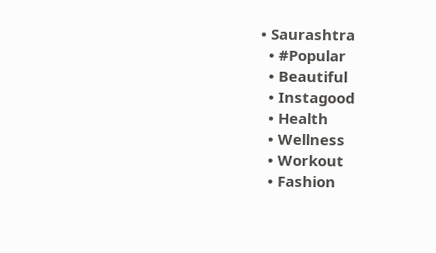• Saurashtra
  • #Popular
  • Beautiful
  • Instagood
  • Health
  • Wellness
  • Workout
  • Fashion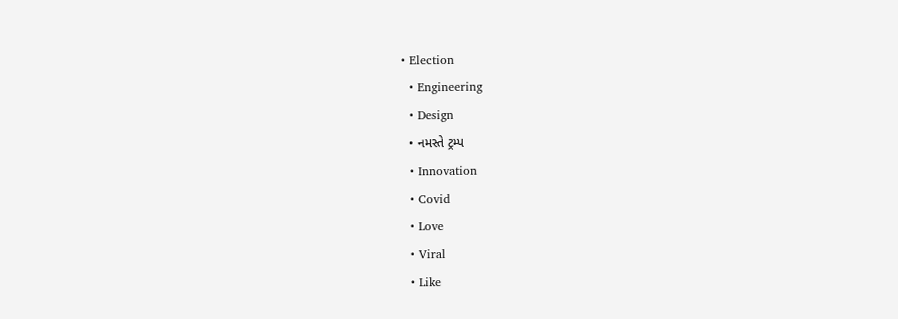• Election
  • Engineering
  • Design
  • નમસ્તે ટ્રમ્પ
  • Innovation
  • Covid
  • Love
  • Viral
  • Like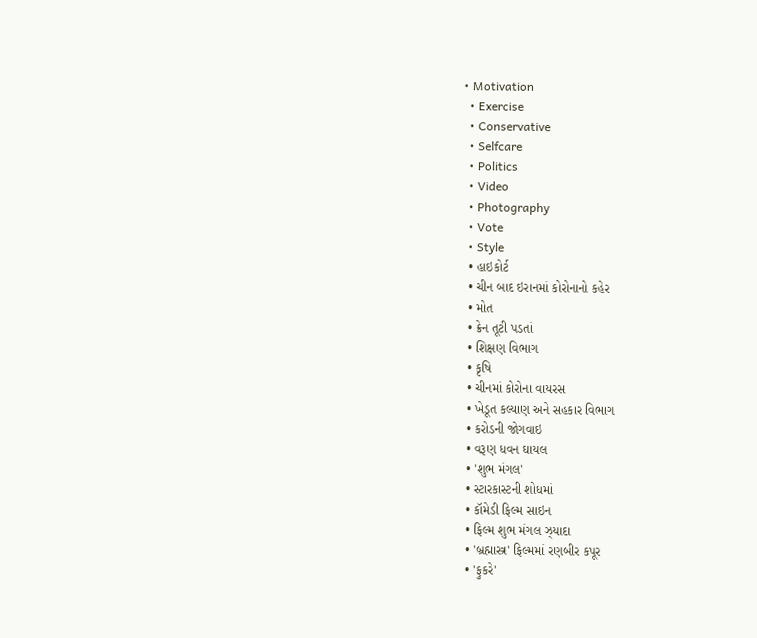• Motivation
  • Exercise
  • Conservative
  • Selfcare
  • Politics
  • Video
  • Photography
  • Vote
  • Style
  • હાઇકોર્ટ
  • ચીન બાદ ઇરાનમાં કોરોનાનો કહેર
  • મોત
  • ક્રેન તૂટી પડતાં
  • શિક્ષણ વિભાગ
  • કૃષિ
  • ચીનમાં કોરોના વાયરસ
  • ખેડૂત કલ્યાણ અને સહકાર વિભાગ
  • કરોડની જોગવાઇ
  • વરૂણ ધવન ઘાયલ
  • 'શુભ મંગલ'
  • સ્ટારકાસ્ટની શોધમાં
  • કૉમેડી ફિલ્મ સાઇન
  • ફિલ્મ શુભ મંગલ ઝ્યાદા
  • 'બ્રહ્માસ્ત્ર' ફિલ્મમાં રણબીર કપૂર
  • 'ફુકરે'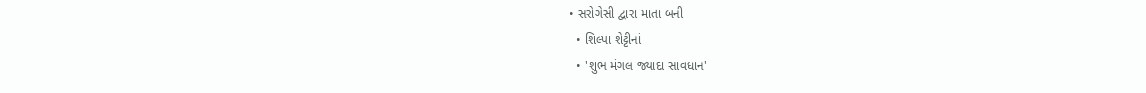• સરોગેસી દ્વારા માતા બની
  • શિલ્પા શેટ્ટીનાં
  • 'શુભ મંગલ જ્યાદા સાવધાન'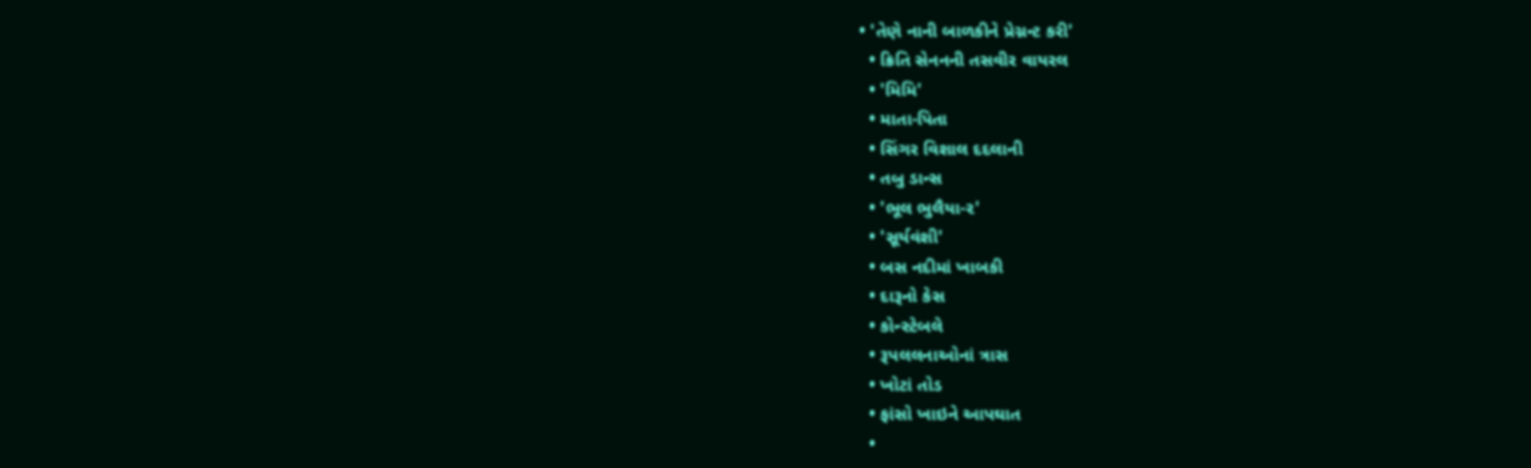• 'તેણે નાની બાળકીને પ્રેગ્નન્ટ કરી'
  • ક્રિતિ સેનનની તસવીર વાયરલ
  • 'મિમિ'
  • માતા-પિતા
  • સિંગર વિશાલ દદલાની
  • તબુ ડાન્સ
  • 'ભૂલ ભુલૈયા-૨'
  • 'સૂર્યવંશી'
  • બસ નદીમાં ખાબકી
  • દારૂનો કેસ
  • કોન્સ્ટેબલે
  • રૂપલલનાઓનાં ત્રાસ
  • ખોટાં તોડ
  • ફાંસો ખાઇને આપઘાત
  •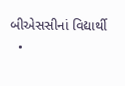બીએસસીનાં વિદ્યાર્થી
  •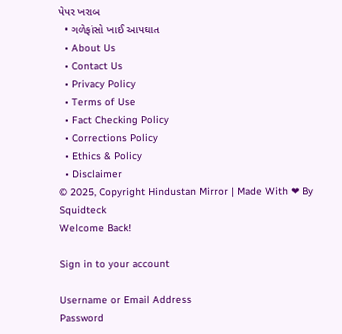પેપર ખરાબ
  • ગળેફાંસો ખાઈ આપઘાત
  • About Us
  • Contact Us
  • Privacy Policy
  • Terms of Use
  • Fact Checking Policy
  • Corrections Policy
  • Ethics & Policy
  • Disclaimer
© 2025, Copyright Hindustan Mirror | Made With ❤ By Squidteck
Welcome Back!

Sign in to your account

Username or Email Address
Password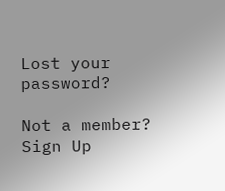Lost your password?

Not a member? Sign Up